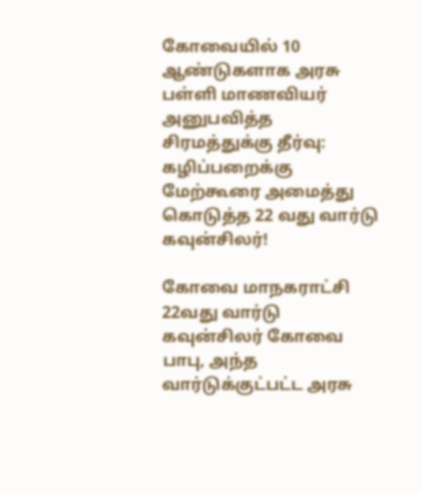கோவையில் 10 ஆண்டுகளாக அரசு பள்ளி மாணவியர் அனுபவித்த சிரமத்துக்கு தீர்வு: கழிப்பறைக்கு மேற்கூரை அமைத்து கொடுத்த 22 வது வார்டு கவுன்சிலர்!

கோவை மாநகராட்சி 22வது வார்டு கவுன்சிலர் கோவை பாபு, அந்த வார்டுக்குட்பட்ட அரசு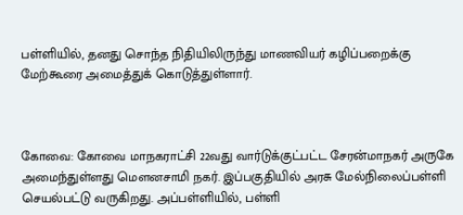பள்ளியில், தனது சொந்த நிதியிலிருந்து மாணவியர் கழிப்பறைக்கு மேற்கூரை அமைத்துக் கொடுத்துள்ளார்.



கோவை: கோவை மாநகராட்சி 22வது வார்டுக்குட்பட்ட சேரன்மாநகர் அருகே அமைந்துள்ளது மௌனசாமி நகர். இப்பகுதியில் அரசு மேல்நிலைப்பள்ளி செயல்பட்டு வருகிறது. அப்பள்ளியில், பள்ளி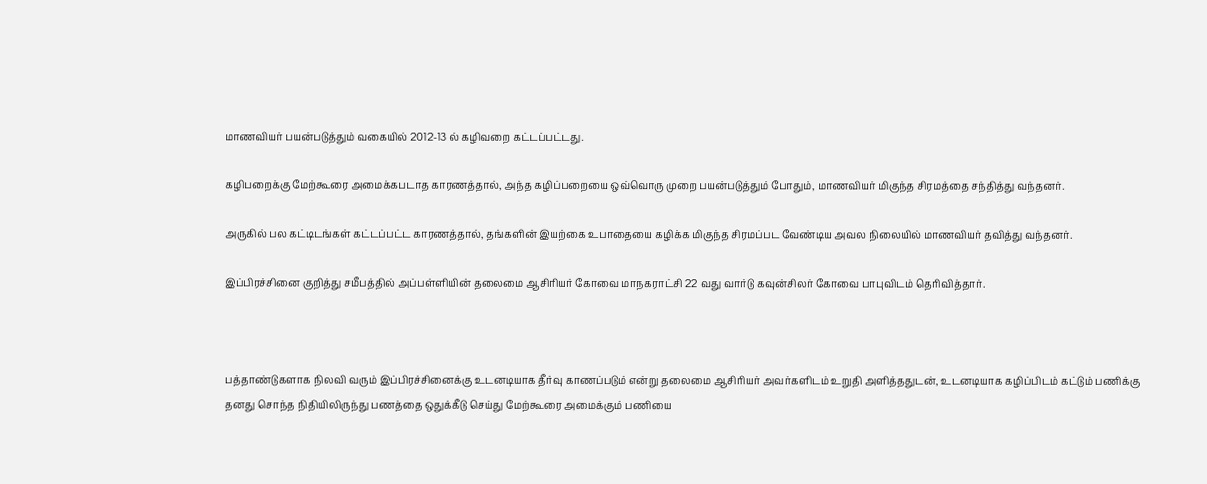மாணவியர் பயன்படுத்தும் வகையில் 2012-13 ல் கழிவறை கட்டப்பட்டது.

கழிபறைக்கு மேற்கூரை அமைக்கபடாத காரணத்தால், அந்த கழிப்பறையை ஒவ்வொரு முறை பயன்படுத்தும் போதும், மாணவியர் மிகுந்த சிரமத்தை சந்தித்து வந்தனர்.

அருகில் பல கட்டிடங்கள் கட்டப்பட்ட காரணத்தால், தங்களின் இயற்கை உபாதையை கழிக்க மிகுந்த சிரமப்பட வேண்டிய அவல நிலையில் மாணவியர் தவித்து வந்தனர்.

இப்பிரச்சினை குறித்து சமீபத்தில் அப்பள்ளியின் தலைமை ஆசிரியர் கோவை மாநகராட்சி 22 வது வார்டு கவுன்சிலர் கோவை பாபுவிடம் தெரிவித்தார்.



பத்தாண்டுகளாக நிலவி வரும் இப்பிரச்சினைக்கு உடனடியாக தீர்வு காணப்படும் என்று தலைமை ஆசிரியர் அவர்களிடம் உறுதி அளித்ததுடன், உடனடியாக கழிப்பிடம் கட்டும் பணிக்கு தனது சொந்த நிதியிலிருந்து பணத்தை ஒதுக்கீடு செய்து மேற்கூரை அமைக்கும் பணியை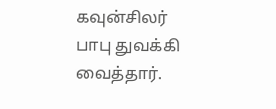கவுன்சிலர் பாபு துவக்கி வைத்தார்.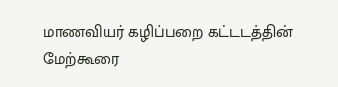மாணவியர் கழிப்பறை கட்டடத்தின் மேற்கூரை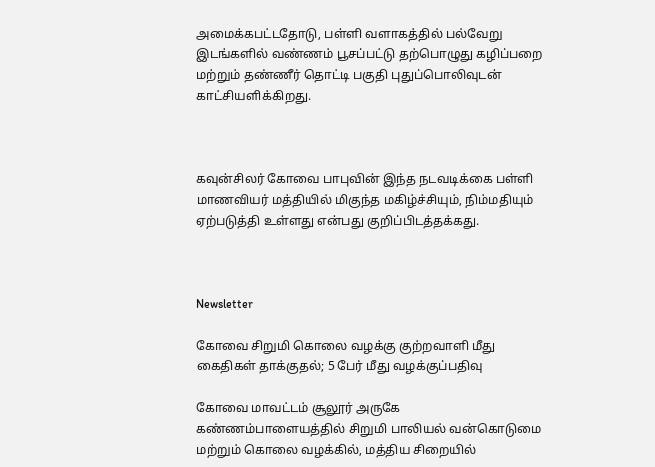அமைக்கபட்டதோடு, பள்ளி வளாகத்தில் பல்வேறு இடங்களில் வண்ணம் பூசப்பட்டு தற்பொழுது கழிப்பறை மற்றும் தண்ணீர் தொட்டி பகுதி புதுப்பொலிவுடன் காட்சியளிக்கிறது.



கவுன்சிலர் கோவை பாபுவின் இந்த நடவடிக்கை பள்ளி மாணவியர் மத்தியில் மிகுந்த மகிழ்ச்சியும், நிம்மதியும் ஏற்படுத்தி உள்ளது என்பது குறிப்பிடத்தக்கது.



Newsletter

கோவை சிறுமி கொலை வழக்கு குற்றவாளி மீது கைதிகள் தாக்குதல்; 5 பேர் மீது வழக்குப்பதிவு

கோவை மாவட்டம் சூலூர் அருகே கண்ணம்பாளையத்தில் சிறுமி பாலியல் வன்கொடுமை மற்றும் கொலை வழக்கில், மத்திய சிறையில்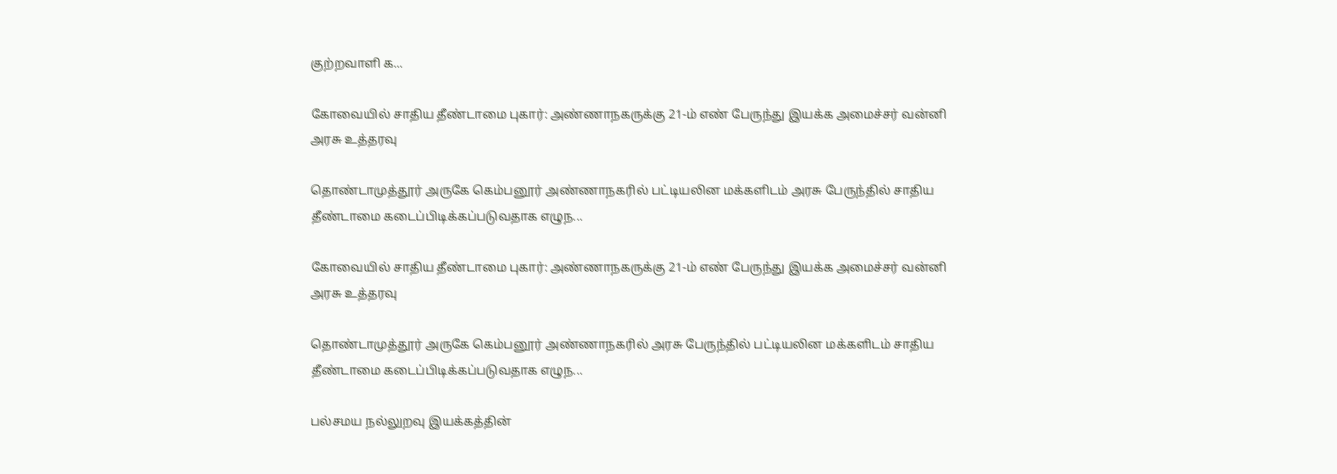குற்றவாளி க...

கோவையில் சாதிய தீண்டாமை புகார்: அண்ணாநகருக்கு 21-ம் எண் பேருந்து இயக்க அமைச்சர் வன்னி அரசு உத்தரவு

தொண்டாமுத்தூர் அருகே கெம்பனூர் அண்ணாநகரில் பட்டியலின மக்களிடம் அரசு பேருந்தில் சாதிய தீண்டாமை கடைப்பிடிக்கப்படுவதாக எழுந...

கோவையில் சாதிய தீண்டாமை புகார்: அண்ணாநகருக்கு 21-ம் எண் பேருந்து இயக்க அமைச்சர் வன்னி அரசு உத்தரவு

தொண்டாமுத்தூர் அருகே கெம்பனூர் அண்ணாநகரில் அரசு பேருந்தில் பட்டியலின மக்களிடம் சாதிய தீண்டாமை கடைப்பிடிக்கப்படுவதாக எழுந...

பல்சமய நல்லுறவு இயக்கத்தின்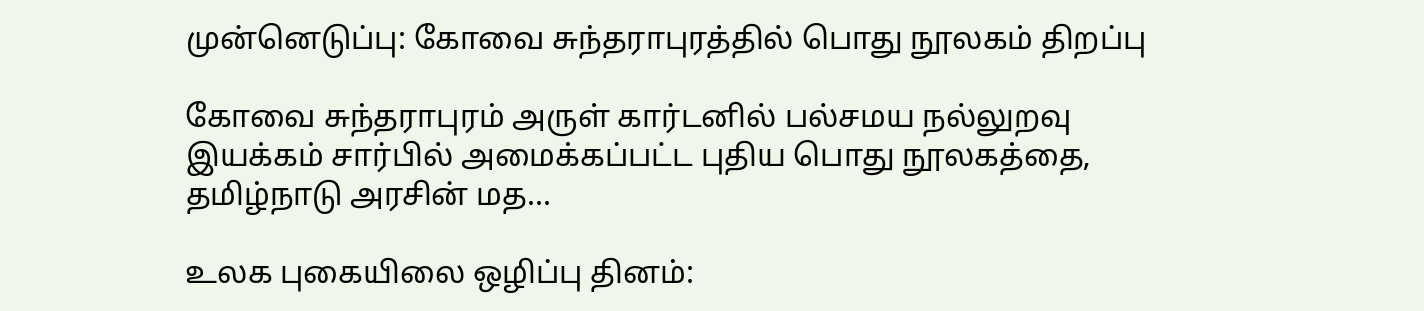முன்னெடுப்பு: கோவை சுந்தராபுரத்தில் பொது நூலகம் திறப்பு

கோவை சுந்தராபுரம் அருள் கார்டனில் பல்சமய நல்லுறவு இயக்கம் சார்பில் அமைக்கப்பட்ட புதிய பொது நூலகத்தை, தமிழ்நாடு அரசின் மத...

உலக புகையிலை ஒழிப்பு தினம்: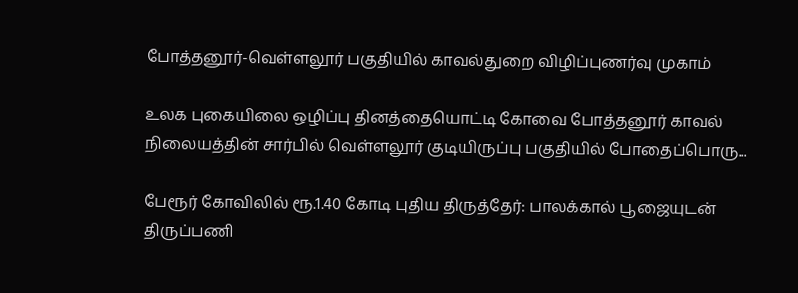போத்தனூர்-வெள்ளலூர் பகுதியில் காவல்துறை விழிப்புணர்வு முகாம்

உலக புகையிலை ஒழிப்பு தினத்தையொட்டி கோவை போத்தனூர் காவல் நிலையத்தின் சார்பில் வெள்ளலூர் குடியிருப்பு பகுதியில் போதைப்பொரு...

பேரூர் கோவிலில் ரூ.1.40 கோடி புதிய திருத்தேர்: பாலக்கால் பூஜையுடன் திருப்பணி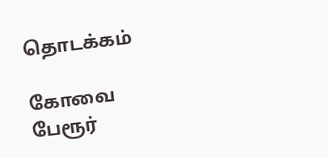தொடக்கம்

கோவை பேரூர்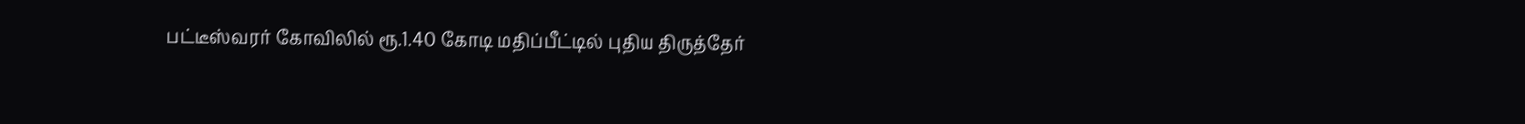பட்டீஸ்வரர் கோவிலில் ரூ.1.40 கோடி மதிப்பீட்டில் புதிய திருத்தேர்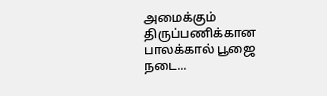அமைக்கும் திருப்பணிக்கான பாலக்கால் பூஜை நடை...